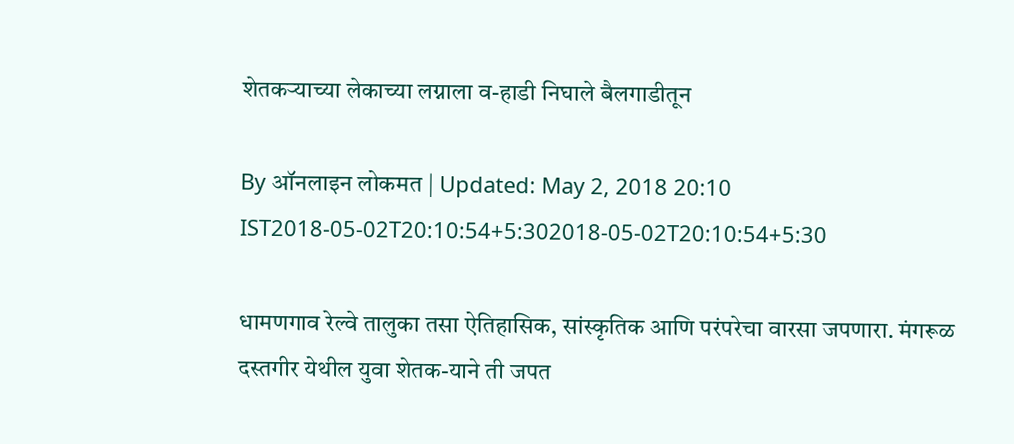शेतकऱ्याच्या लेकाच्या लग्नाला व-हाडी निघाले बैलगाडीतून

By ऑनलाइन लोकमत | Updated: May 2, 2018 20:10 IST2018-05-02T20:10:54+5:302018-05-02T20:10:54+5:30

धामणगाव रेल्वे तालुका तसा ऐतिहासिक, सांस्कृतिक आणि परंपरेचा वारसा जपणारा. मंगरूळ दस्तगीर येथील युवा शेतक-याने ती जपत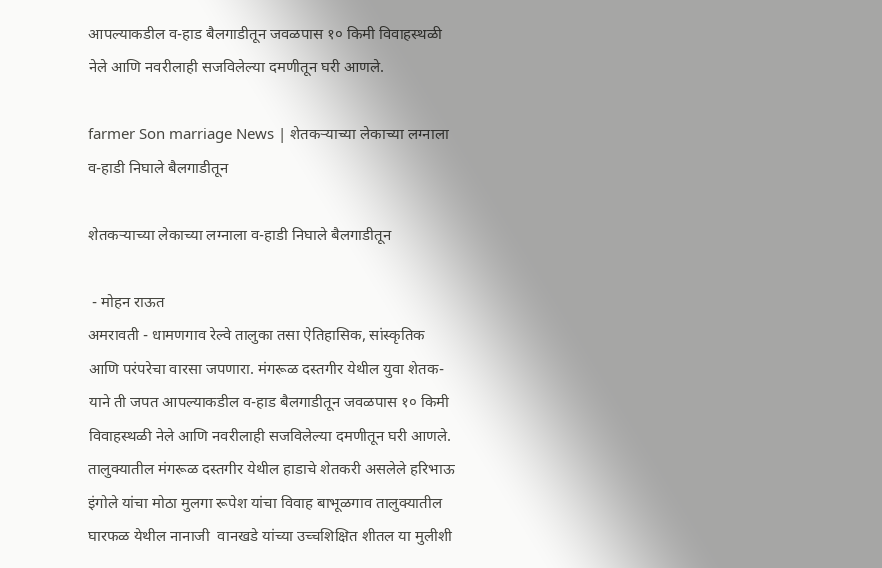आपल्याकडील व-हाड बैलगाडीतून जवळपास १० किमी विवाहस्थळी नेले आणि नवरीलाही सजविलेल्या दमणीतून घरी आणले.

farmer Son marriage News | शेतकऱ्याच्या लेकाच्या लग्नाला व-हाडी निघाले बैलगाडीतून

शेतकऱ्याच्या लेकाच्या लग्नाला व-हाडी निघाले बैलगाडीतून

 - मोहन राऊत
अमरावती - धामणगाव रेल्वे तालुका तसा ऐतिहासिक, सांस्कृतिक आणि परंपरेचा वारसा जपणारा. मंगरूळ दस्तगीर येथील युवा शेतक-याने ती जपत आपल्याकडील व-हाड बैलगाडीतून जवळपास १० किमी विवाहस्थळी नेले आणि नवरीलाही सजविलेल्या दमणीतून घरी आणले.
तालुक्यातील मंगरूळ दस्तगीर येथील हाडाचे शेतकरी असलेले हरिभाऊ इंगोले यांचा मोठा मुलगा रूपेश यांचा विवाह बाभूळगाव तालुक्यातील घारफळ येथील नानाजी  वानखडे यांच्या उच्चशिक्षित शीतल या मुलीशी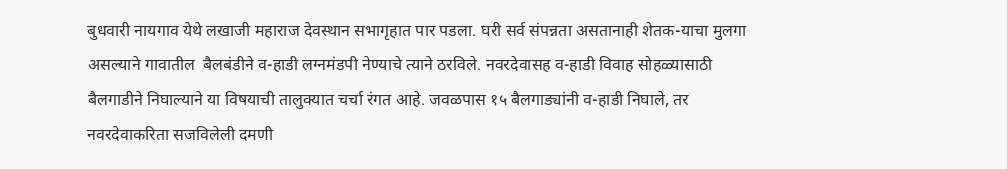बुधवारी नायगाव येथे लखाजी महाराज देवस्थान सभागृहात पार पडला. घरी सर्व संपन्नता असतानाही शेतक-याचा मुलगा असल्याने गावातील  बैलबंडीने व-हाडी लग्नमंडपी नेण्याचे त्याने ठरविले. नवरदेवासह व-हाडी विवाह सोहळ्यासाठी बैलगाडीने निघाल्याने या विषयाची तालुक्यात चर्चा रंगत आहे. जवळपास १५ बैलगाड्यांनी व-हाडी निघाले, तर नवरदेवाकरिता सजविलेली दमणी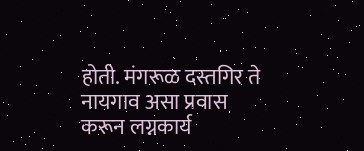होती. मंगरूळ दस्तगिर ते नायगाव असा प्रवास करून लग्नकार्य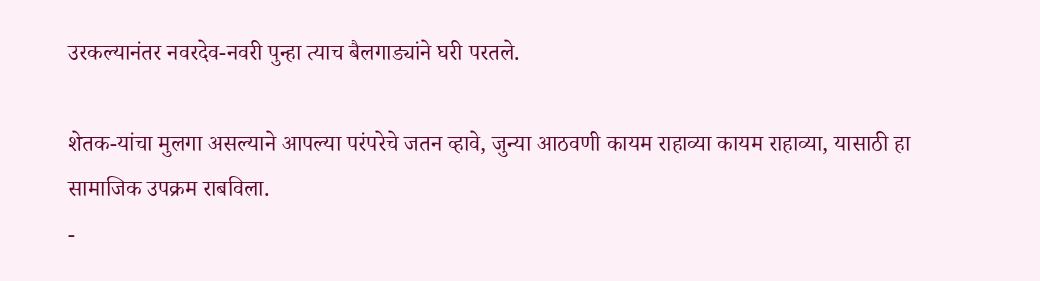उरकल्यानंतर नवरदेव-नवरी पुन्हा त्याच बैलगाड्यांने घरी परतले.

शेतक-यांचा मुलगा असल्याने आपल्या परंपरेचे जतन व्हावे, जुन्या आठवणी कायम राहाव्या कायम राहाव्या, यासाठी हा सामाजिक उपक्रम राबविला.
-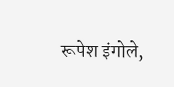रूपेश इंगोले,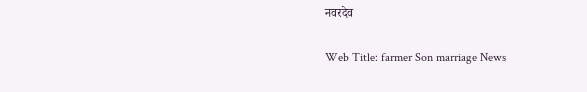नवरदेव

Web Title: farmer Son marriage News